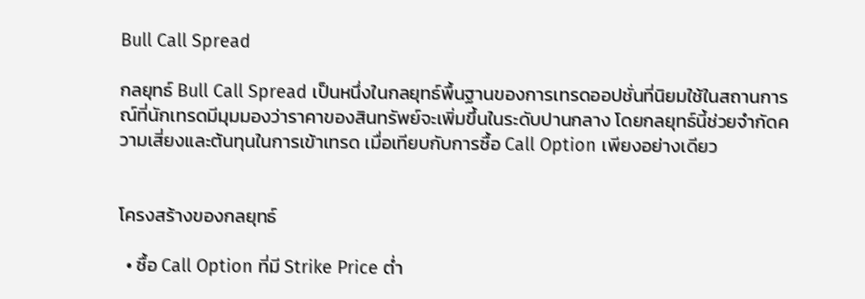Bull Call Spread

กลยุทธ์ Bull Call Spread เป็นหนึ่งในกลยุทธ์พื้นฐานของการเทรดออปชั่นที่นิยมใช้ในสถานการณ์ที่นักเทรดมีมุมมองว่าราคาของสินทรัพย์จะเพิ่มขึ้นในระดับปานกลาง โดยกลยุทธ์นี้ช่วยจำกัดความเสี่ยงและต้นทุนในการเข้าเทรด เมื่อเทียบกับการซื้อ Call Option เพียงอย่างเดียว


โครงสร้างของกลยุทธ์

  • ซื้อ Call Option ที่มี Strike Price ต่ำ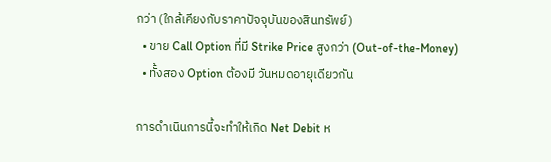กว่า (ใกล้เคียงกับราคาปัจจุบันของสินทรัพย์)
  • ขาย Call Option ที่มี Strike Price สูงกว่า (Out-of-the-Money)
  • ทั้งสอง Option ต้องมี วันหมดอายุเดียวกัน

การดำเนินการนี้จะทำให้เกิด Net Debit ห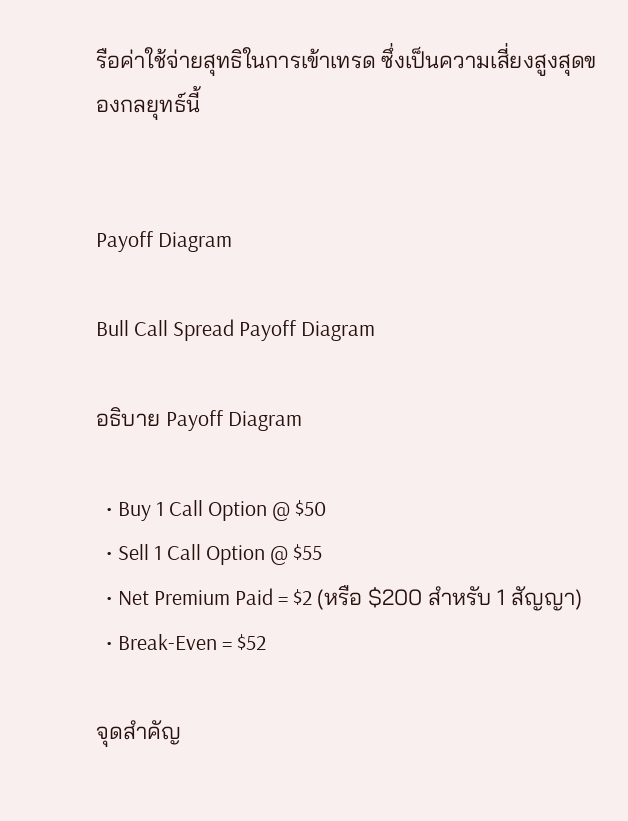รือค่าใช้จ่ายสุทธิในการเข้าเทรด ซึ่งเป็นความเสี่ยงสูงสุดของกลยุทธ์นี้


Payoff Diagram

Bull Call Spread Payoff Diagram

อธิบาย Payoff Diagram

  • Buy 1 Call Option @ $50
  • Sell 1 Call Option @ $55
  • Net Premium Paid = $2 (หรือ $200 สำหรับ 1 สัญญา)
  • Break-Even = $52

จุดสำคัญ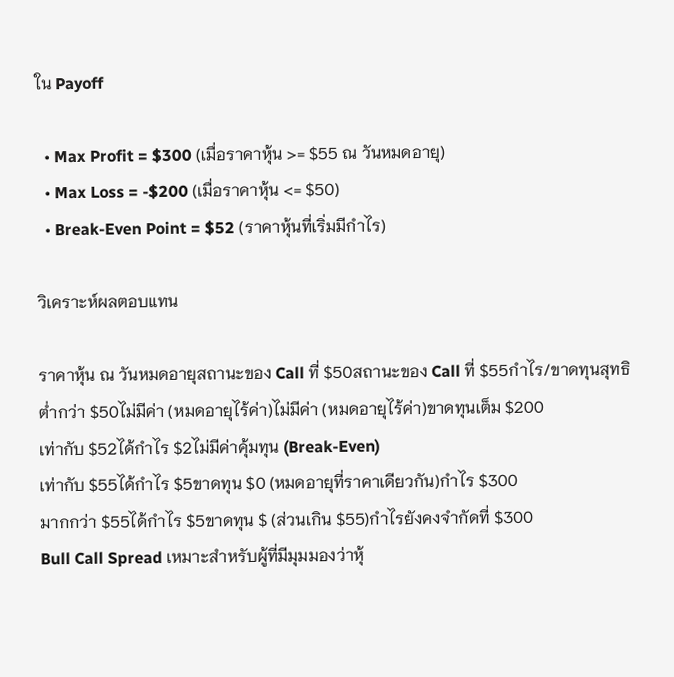ใน Payoff

  • Max Profit = $300 (เมื่อราคาหุ้น >= $55 ณ วันหมดอายุ)
  • Max Loss = -$200 (เมื่อราคาหุ้น <= $50)
  • Break-Even Point = $52 (ราคาหุ้นที่เริ่มมีกำไร)

วิเคราะห์ผลตอบแทน

ราคาหุ้น ณ วันหมดอายุสถานะของ Call ที่ $50สถานะของ Call ที่ $55กำไร/ขาดทุนสุทธิ
ต่ำกว่า $50ไม่มีค่า (หมดอายุไร้ค่า)ไม่มีค่า (หมดอายุไร้ค่า)ขาดทุนเต็ม $200
เท่ากับ $52ได้กำไร $2ไม่มีค่าคุ้มทุน (Break-Even)
เท่ากับ $55ได้กำไร $5ขาดทุน $0 (หมดอายุที่ราคาเดียวกัน)กำไร $300
มากกว่า $55ได้กำไร $5ขาดทุน $ (ส่วนเกิน $55)กำไรยังคงจำกัดที่ $300
Bull Call Spread เหมาะสำหรับผู้ที่มีมุมมองว่าหุ้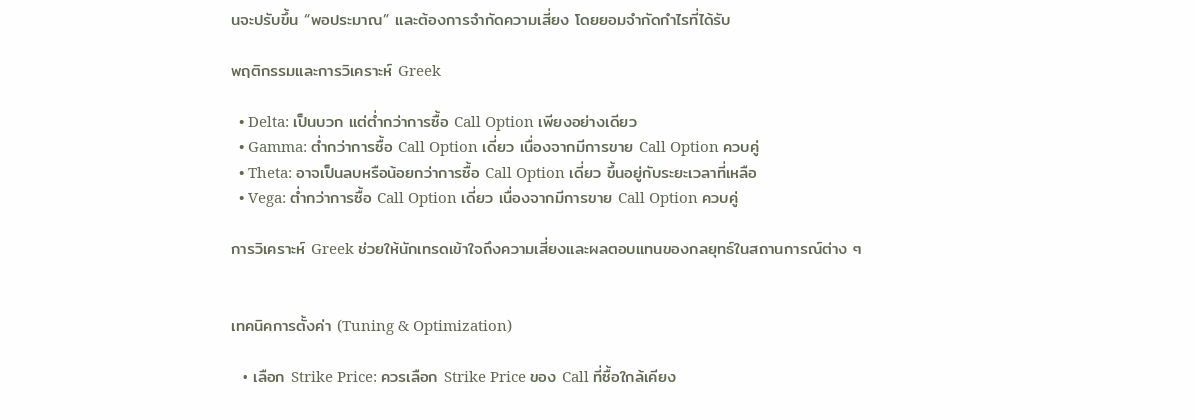นจะปรับขึ้น “พอประมาณ” และต้องการจำกัดความเสี่ยง โดยยอมจำกัดกำไรที่ได้รับ

พฤติกรรมและการวิเคราะห์ Greek

  • Delta: เป็นบวก แต่ต่ำกว่าการซื้อ Call Option เพียงอย่างเดียว
  • Gamma: ต่ำกว่าการซื้อ Call Option เดี่ยว เนื่องจากมีการขาย Call Option ควบคู่
  • Theta: อาจเป็นลบหรือน้อยกว่าการซื้อ Call Option เดี่ยว ขึ้นอยู่กับระยะเวลาที่เหลือ
  • Vega: ต่ำกว่าการซื้อ Call Option เดี่ยว เนื่องจากมีการขาย Call Option ควบคู่

การวิเคราะห์ Greek ช่วยให้นักเทรดเข้าใจถึงความเสี่ยงและผลตอบแทนของกลยุทธ์ในสถานการณ์ต่าง ๆ


เทคนิคการตั้งค่า (Tuning & Optimization)

  • เลือก Strike Price: ควรเลือก Strike Price ของ Call ที่ซื้อใกล้เคียง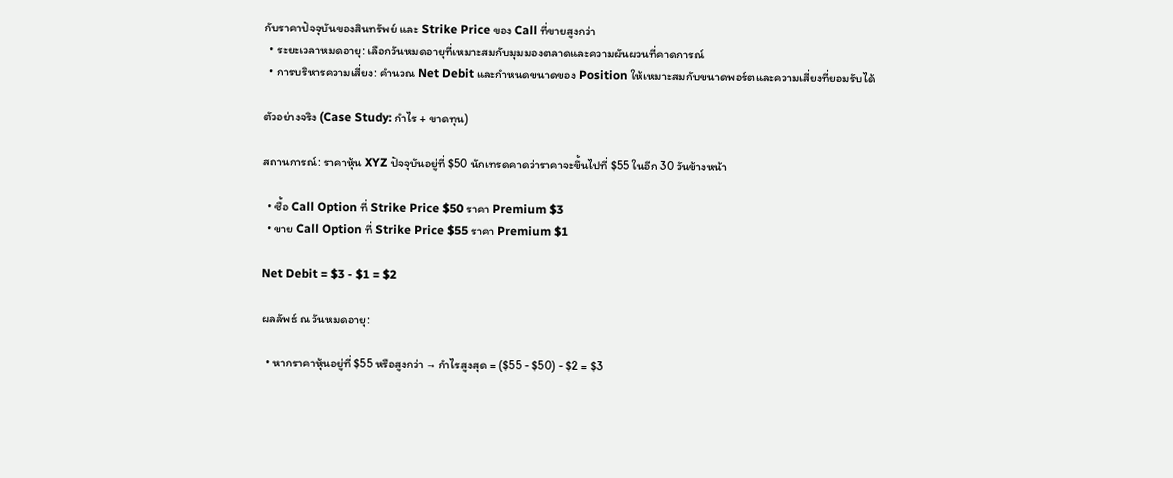กับราคาปัจจุบันของสินทรัพย์ และ Strike Price ของ Call ที่ขายสูงกว่า
  • ระยะเวลาหมดอายุ: เลือกวันหมดอายุที่เหมาะสมกับมุมมองตลาดและความผันผวนที่คาดการณ์
  • การบริหารความเสี่ยง: คำนวณ Net Debit และกำหนดขนาดของ Position ให้เหมาะสมกับขนาดพอร์ตและความเสี่ยงที่ยอมรับได้

ตัวอย่างจริง (Case Study: กำไร + ขาดทุน)

สถานการณ์: ราคาหุ้น XYZ ปัจจุบันอยู่ที่ $50 นักเทรดคาดว่าราคาจะขึ้นไปที่ $55 ในอีก 30 วันข้างหน้า

  • ซื้อ Call Option ที่ Strike Price $50 ราคา Premium $3
  • ขาย Call Option ที่ Strike Price $55 ราคา Premium $1

Net Debit = $3 - $1 = $2

ผลลัพธ์ ณ วันหมดอายุ:

  • หากราคาหุ้นอยู่ที่ $55 หรือสูงกว่า → กำไรสูงสุด = ($55 - $50) - $2 = $3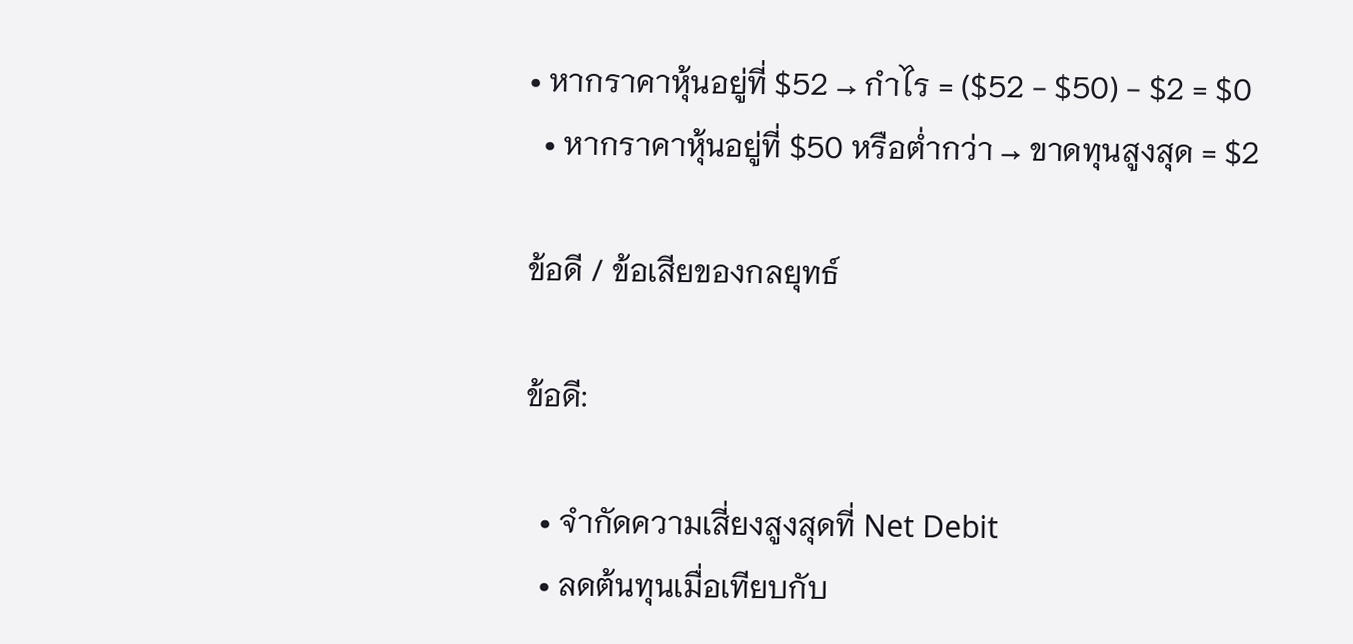• หากราคาหุ้นอยู่ที่ $52 → กำไร = ($52 - $50) - $2 = $0
  • หากราคาหุ้นอยู่ที่ $50 หรือต่ำกว่า → ขาดทุนสูงสุด = $2

ข้อดี / ข้อเสียของกลยุทธ์

ข้อดี:

  • จำกัดความเสี่ยงสูงสุดที่ Net Debit
  • ลดต้นทุนเมื่อเทียบกับ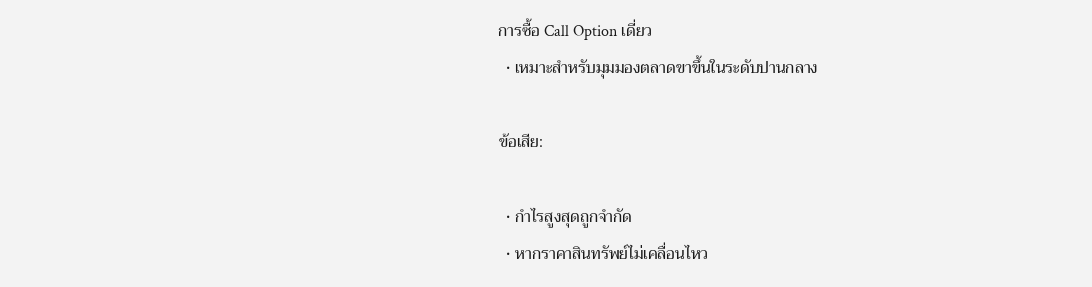การซื้อ Call Option เดี่ยว
  • เหมาะสำหรับมุมมองตลาดขาขึ้นในระดับปานกลาง

ข้อเสีย:

  • กำไรสูงสุดถูกจำกัด
  • หากราคาสินทรัพย์ไม่เคลื่อนไหว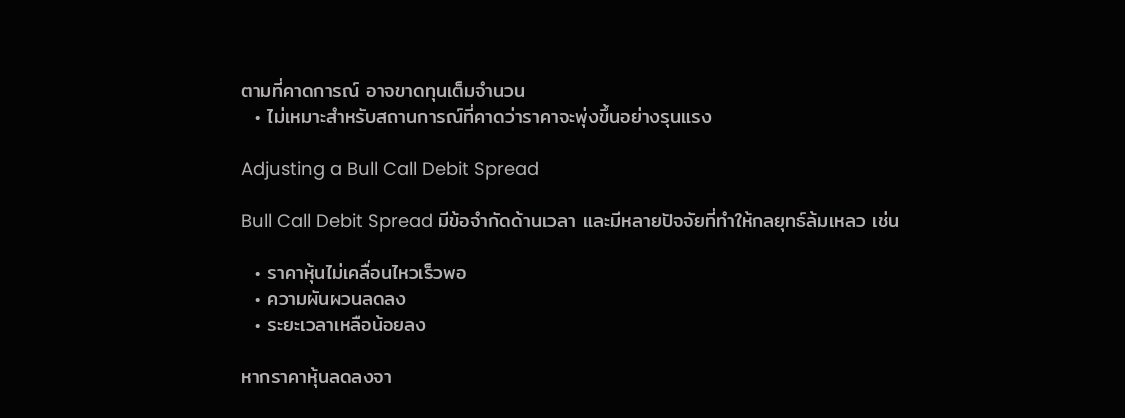ตามที่คาดการณ์ อาจขาดทุนเต็มจำนวน
  • ไม่เหมาะสำหรับสถานการณ์ที่คาดว่าราคาจะพุ่งขึ้นอย่างรุนแรง

Adjusting a Bull Call Debit Spread

Bull Call Debit Spread มีข้อจำกัดด้านเวลา และมีหลายปัจจัยที่ทำให้กลยุทธ์ล้มเหลว เช่น

  • ราคาหุ้นไม่เคลื่อนไหวเร็วพอ
  • ความผันผวนลดลง
  • ระยะเวลาเหลือน้อยลง

หากราคาหุ้นลดลงจา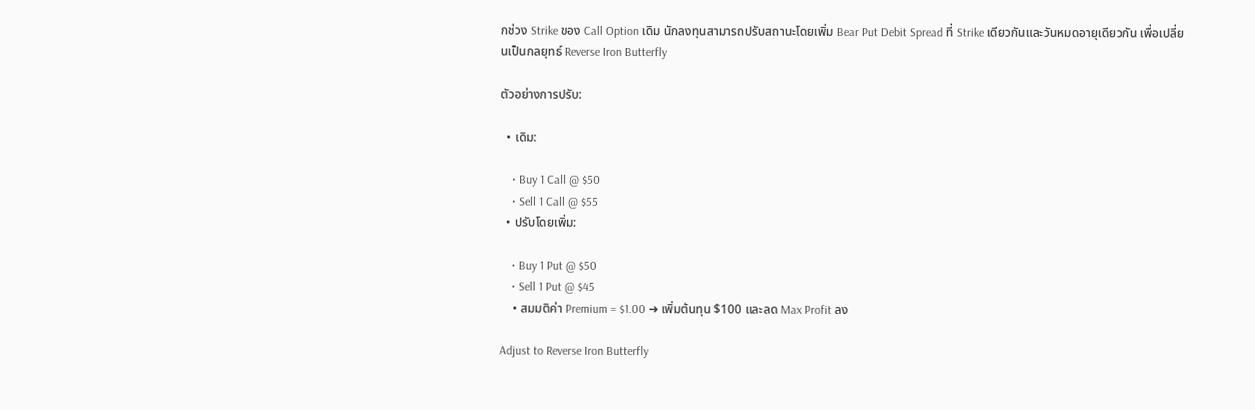กช่วง Strike ของ Call Option เดิม นักลงทุนสามารถปรับสถานะโดยเพิ่ม Bear Put Debit Spread ที่ Strike เดียวกันและวันหมดอายุเดียวกัน เพื่อเปลี่ยนเป็นกลยุทธ์ Reverse Iron Butterfly

ตัวอย่างการปรับ:

  • เดิม:

    • Buy 1 Call @ $50
    • Sell 1 Call @ $55
  • ปรับโดยเพิ่ม:

    • Buy 1 Put @ $50
    • Sell 1 Put @ $45
    • สมมติค่า Premium = $1.00 ➜ เพิ่มต้นทุน $100 และลด Max Profit ลง

Adjust to Reverse Iron Butterfly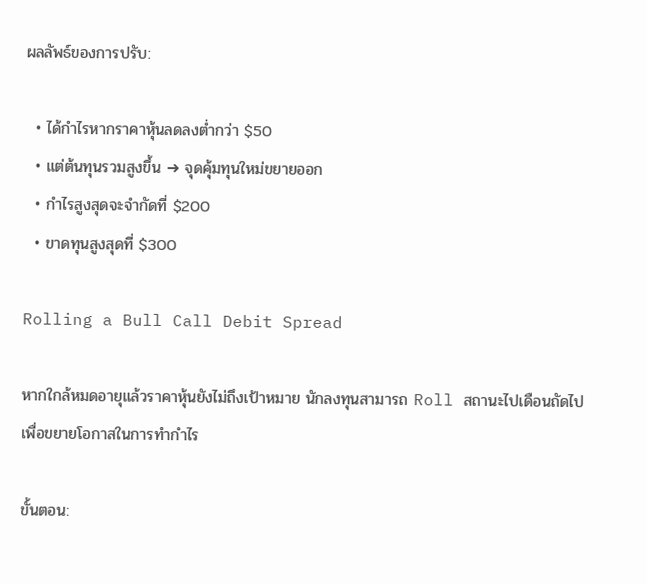ผลลัพธ์ของการปรับ:

  • ได้กำไรหากราคาหุ้นลดลงต่ำกว่า $50
  • แต่ต้นทุนรวมสูงขึ้น ➜ จุดคุ้มทุนใหม่ขยายออก
  • กำไรสูงสุดจะจำกัดที่ $200
  • ขาดทุนสูงสุดที่ $300

Rolling a Bull Call Debit Spread

หากใกล้หมดอายุแล้วราคาหุ้นยังไม่ถึงเป้าหมาย นักลงทุนสามารถ Roll สถานะไปเดือนถัดไปเพื่อขยายโอกาสในการทำกำไร

ขั้นตอน: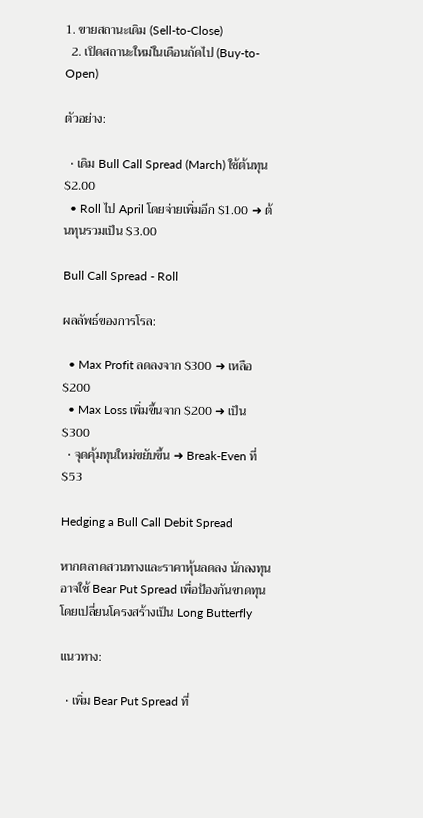1. ขายสถานะเดิม (Sell-to-Close)
  2. เปิดสถานะใหม่ในเดือนถัดไป (Buy-to-Open)

ตัวอย่าง:

  • เดิม Bull Call Spread (March) ใช้ต้นทุน $2.00
  • Roll ไป April โดยจ่ายเพิ่มอีก $1.00 ➜ ต้นทุนรวมเป็น $3.00

Bull Call Spread - Roll

ผลลัพธ์ของการโรล:

  • Max Profit ลดลงจาก $300 ➜ เหลือ $200
  • Max Loss เพิ่มขึ้นจาก $200 ➜ เป็น $300
  • จุดคุ้มทุนใหม่ขยับขึ้น ➜ Break-Even ที่ $53

Hedging a Bull Call Debit Spread

หากตลาดสวนทางและราคาหุ้นลดลง นักลงทุนอาจใช้ Bear Put Spread เพื่อป้องกันขาดทุน โดยเปลี่ยนโครงสร้างเป็น Long Butterfly

แนวทาง:

  • เพิ่ม Bear Put Spread ที่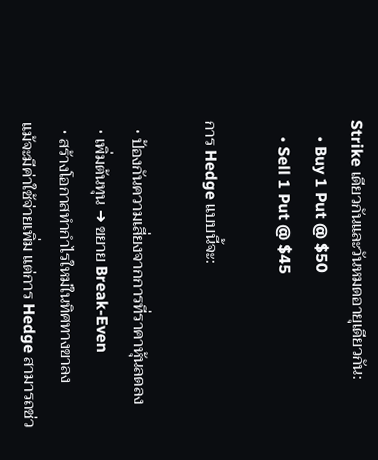Strike เดียวกันและวันหมดอายุเดียวกัน:
    • Buy 1 Put @ $50
    • Sell 1 Put @ $45

การ Hedge แบบนี้จะ:

  • ป้องกันความเสี่ยงจากการที่ราคาหุ้นลดลง
  • เพิ่มต้นทุน ➜ ขยาย Break-Even
  • สร้างโอกาสทำกำไรใหม่ในทิศทางขาลง
แม้จะมีค่าใช้จ่ายเพิ่ม แต่การ Hedge สามารถช่ว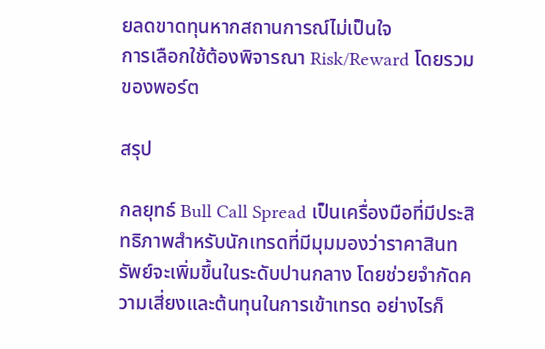ยลดขาดทุนหากสถานการณ์ไม่เป็นใจ
การเลือกใช้ต้องพิจารณา Risk/Reward โดยรวมของพอร์ต

สรุป

กลยุทธ์ Bull Call Spread เป็นเครื่องมือที่มีประสิทธิภาพสำหรับนักเทรดที่มีมุมมองว่าราคาสินทรัพย์จะเพิ่มขึ้นในระดับปานกลาง โดยช่วยจำกัดความเสี่ยงและต้นทุนในการเข้าเทรด อย่างไรก็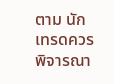ตาม นักเทรดควรพิจารณา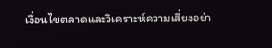เงื่อนไขตลาดและวิเคราะห์ความเสี่ยงอย่า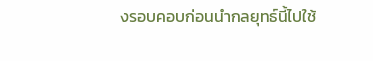งรอบคอบก่อนนำกลยุทธ์นี้ไปใช้